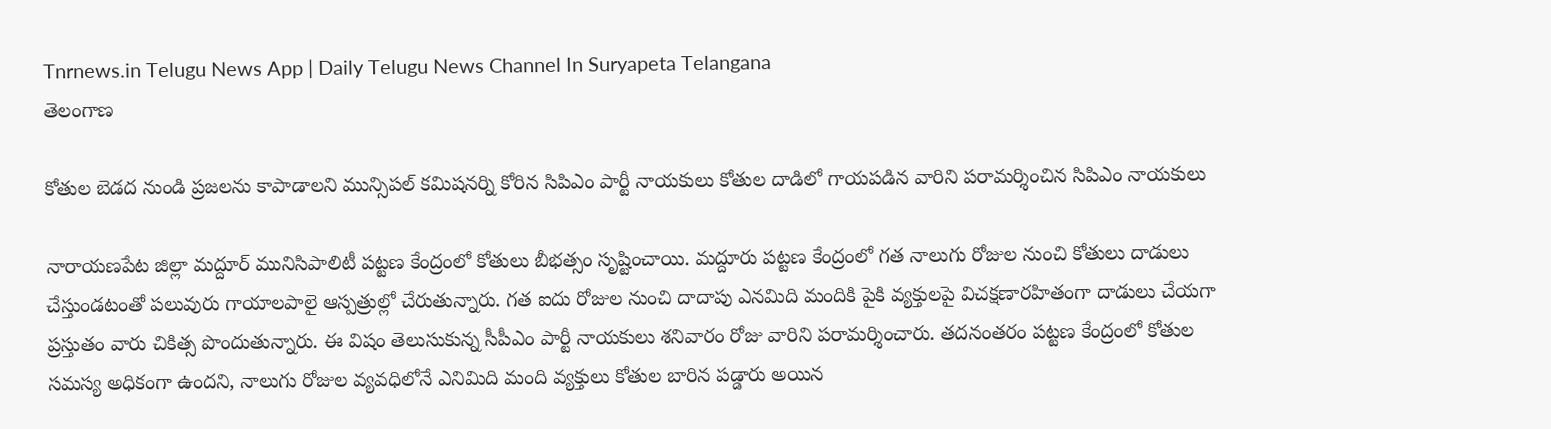Tnrnews.in Telugu News App | Daily Telugu News Channel In Suryapeta Telangana
తెలంగాణ

కోతుల బెడద నుండి ప్రజలను కాపాడాలని మున్సిపల్ కమిషనర్ని కోరిన సిపిఎం పార్టీ నాయకులు కోతుల దాడిలో గాయపడిన వారిని పరామర్శించిన సిపిఎం నాయకులు

నారాయణపేట జిల్లా మద్దూర్ మునిసిపాలిటీ పట్టణ కేంద్రంలో కోతులు బీభత్సం సృష్టించాయి. మద్దూరు పట్టణ కేంద్రంలో గత నాలుగు రోజుల నుంచి కోతులు దాడులు చేస్తుండటంతో పలువురు గాయాలపాలై ఆస్పత్రుల్లో చేరుతున్నారు. గత ఐదు రోజుల నుంచి దాదాపు ఎనమిది మందికి పైకి వ్యక్తులపై విచక్షణారహితంగా దాడులు చేయగా ప్రస్తుతం వారు చికిత్స పొందుతున్నారు. ఈ విషం తెలుసుకున్న సీపీఎం పార్టీ నాయకులు శనివారం రోజు వారిని పరామర్శించారు. తదనంతరం పట్టణ కేంద్రంలో కోతుల సమస్య అధికంగా ఉందని, నాలుగు రోజుల వ్యవధిలోనే ఎనిమిది మంది వ్యక్తులు కోతుల బారిన పడ్డారు అయిన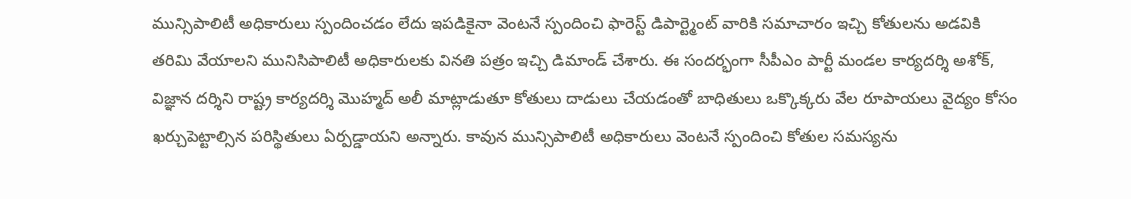మున్సిపాలిటీ అధికారులు స్పందించడం లేదు ఇపడికైనా వెంటనే స్పందించి ఫారెస్ట్ డిపార్ట్మెంట్ వారికి సమాచారం ఇచ్చి కోతులను అడవికి తరిమి వేయాలని మునిసిపాలిటీ అధికారులకు వినతి పత్రం ఇచ్చి డిమాండ్ చేశారు. ఈ సందర్భంగా సీపీఎం పార్టీ మండల కార్యదర్శి అశోక్, విజ్ఞాన దర్శిని రాష్ట్ర కార్యదర్శి మొహ్మద్ అలీ మాట్లాడుతూ కోతులు దాడులు చేయడంతో బాధితులు ఒక్కొక్కరు వేల రూపాయలు వైద్యం కోసం ఖర్చుపెట్టాల్సిన పరిస్థితులు ఏర్పడ్డాయని అన్నారు. కావున మున్సిపాలిటీ అధికారులు వెంటనే స్పందించి కోతుల సమస్యను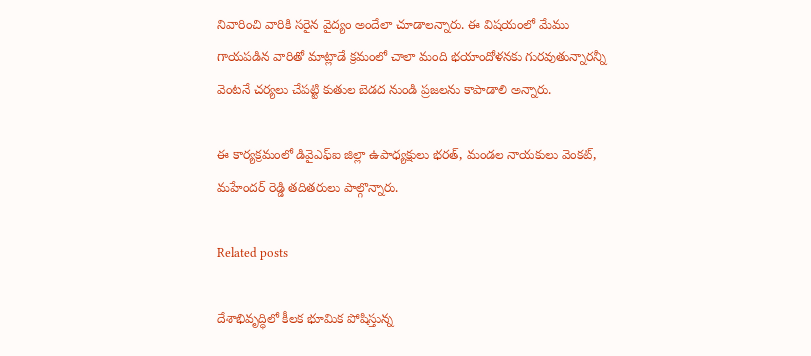నివారించి వారికి సరైన వైద్యం అందేలా చూడాలన్నారు. ఈ విషయంలో మేము గాయపడిన వారితో మాట్లాడే క్రమంలో చాలా మంది భయాందోళనకు గురవుతున్నారన్నీ వెంటనే చర్యలు చేపట్టి కుతుల బెడద నుండి ప్రజలను కాపాడాలి అన్నారు.

ఈ కార్యక్రమంలో డివైఎఫ్ఐ జిల్లా ఉపాధ్యక్షులు భరత్, మండల నాయకులు వెంకట్, మహేందర్ రెడ్డి తదితరులు పాల్గొన్నారు.

Related posts

దేశాభివృద్ధిలో కీలక భూమిక పోషిస్తున్న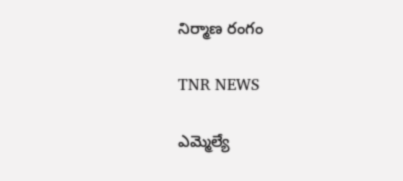నిర్మాణ రంగం

TNR NEWS

ఎమ్మెల్యే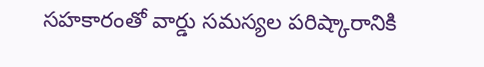సహకారంతో వార్డు సమస్యల పరిష్కారానికి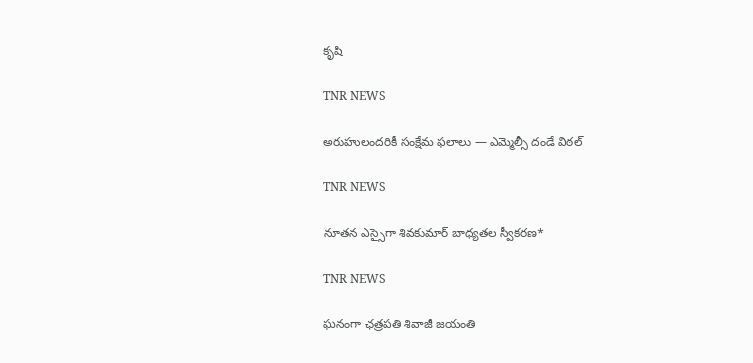కృషి

TNR NEWS

అరుహులందరికీ సంక్షేమ ఫలాలు — ఎమ్మెల్సీ దండే విఠల్

TNR NEWS

నూతన ఎస్సైగా శివకుమార్ బాధ్యతల స్వీకరణ*

TNR NEWS

ఘనంగా ఛత్రపతి శివాజీ జయంతి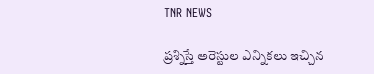TNR NEWS

ప్రశ్నిస్తే అరెస్టుల ఎన్నికలు ఇచ్చిన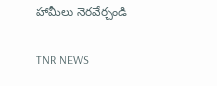హామీలు నెరవేర్చండి

TNR NEWS